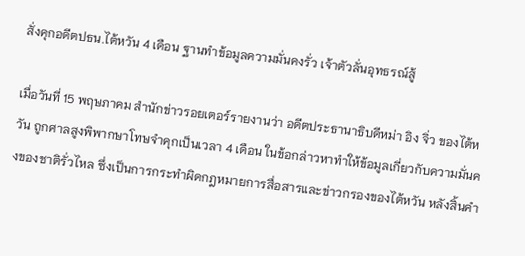สั่งคุกอดีตปธน.ไต้หวัน 4 เดือน ฐานทำข้อมูลความมั่นคงรั่ว เจ้าตัวลั่นอุทธรณ์สู้

เมื่อวันที่ 15 พฤษภาคม สำนักข่าวรอยเตอร์รายงานว่า อดีตประธานาธิบดีหม่า อิง จิ่ว ของไต้หวัน ถูกศาลสูงพิพากษาโทษจำคุกเป็นเวลา 4 เดือน ในข้อกล่าวหาทำให้ข้อมูลเกี่ยวกับความมั่นคงของชาติรั่วไหล ซึ่งเป็นการกระทำผิดกฎหมายการสื่อสารและข่าวกรองของไต้หวัน หลังสิ้นคำ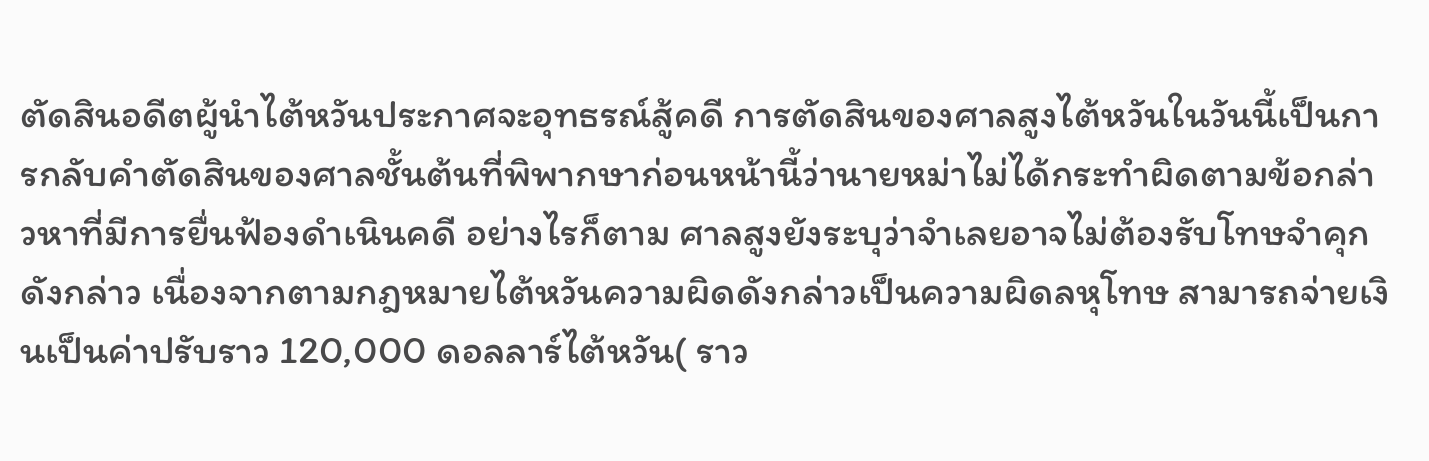ตัดสินอดีตผู้นำไต้หวันประกาศจะอุทธรณ์สู้คดี การตัดสินของศาลสูงไต้หวันในวันนี้เป็นการกลับคำตัดสินของศาลชั้นต้นที่พิพากษาก่อนหน้านี้ว่านายหม่าไม่ได้กระทำผิดตามข้อกล่าวหาที่มีการยื่นฟ้องดำเนินคดี อย่างไรก็ตาม ศาลสูงยังระบุว่าจำเลยอาจไม่ต้องรับโทษจำคุกดังกล่าว เนื่องจากตามกฎหมายไต้หวันความผิดดังกล่าวเป็นความผิดลหุโทษ สามารถจ่ายเงินเป็นค่าปรับราว 120,000 ดอลลาร์ไต้หวัน( ราว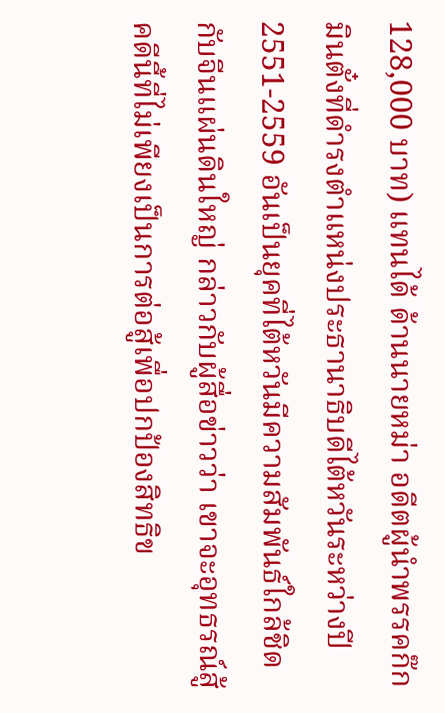128,000 บาท) แทนได้ ด้านนายหม่า อดีตผู้นำพรรคก๊กมินตั๋งที่ดำรงตำแหน่งประธานาธิบดีไต้หวันระหว่างปี 2551-2559 อันเป็นยุคที่ไต้หวันมีความสัมพันธ์ใกล้ชิดกับจีนแผ่นดินใหญ่ กล่าวกับผู้สื่อข่าวว่า เขาจะอุทธรณ์สู้คดีนี้ที่ไม่เพียงเป็นการต่อสู้เพื่อปกป้องสิทธิข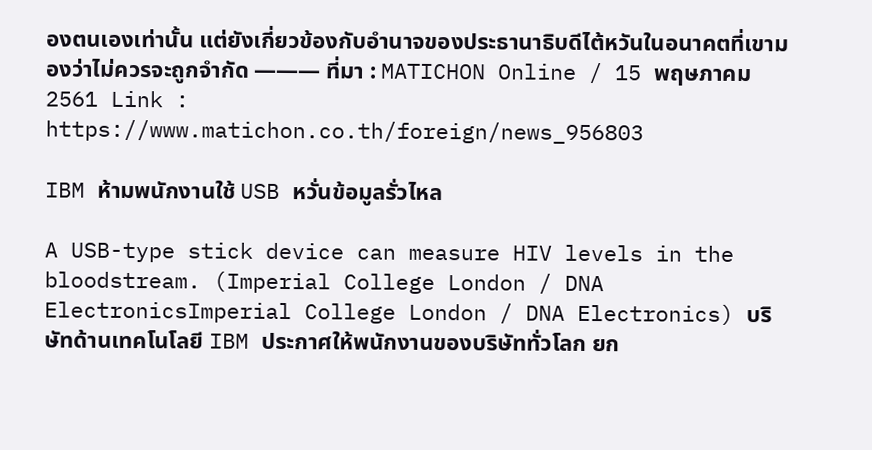องตนเองเท่านั้น แต่ยังเกี่ยวข้องกับอำนาจของประธานาธิบดีไต้หวันในอนาคตที่เขามองว่าไม่ควรจะถูกจำกัด ——— ที่มา : MATICHON Online / 15 พฤษภาคม 2561 Link : https://www.matichon.co.th/foreign/news_956803

IBM ห้ามพนักงานใช้ USB หวั่นข้อมูลรั่วไหล

A USB-type stick device can measure HIV levels in the bloodstream. (Imperial College London / DNA ElectronicsImperial College London / DNA Electronics) บริษัทด้านเทคโนโลยี IBM ประกาศให้พนักงานของบริษัททั่วโลก ยก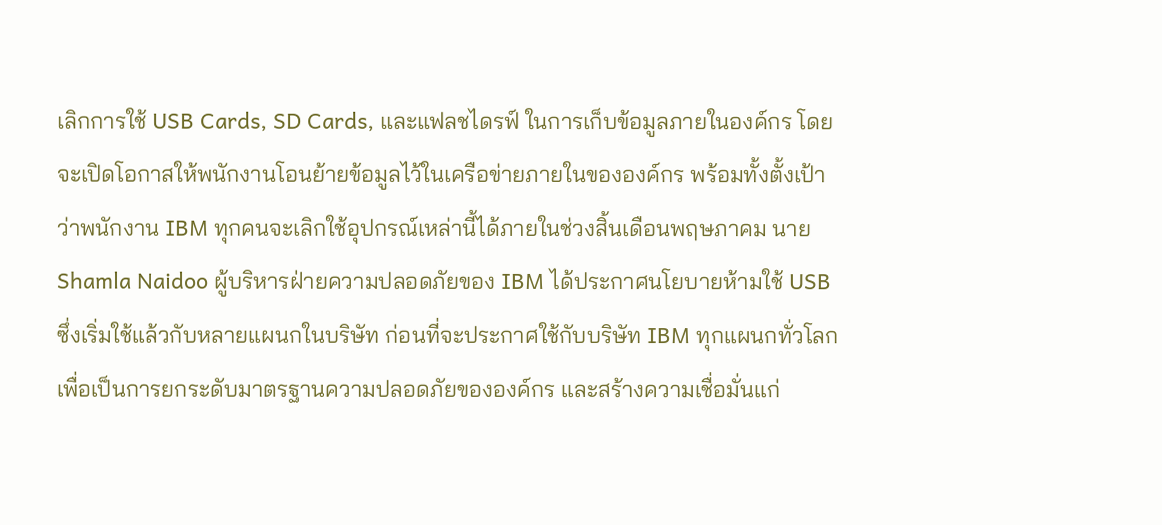เลิกการใช้ USB Cards, SD Cards, และแฟลชไดรฟ์ ในการเก็บข้อมูลภายในองค์กร โดยจะเปิดโอกาสให้พนักงานโอนย้ายข้อมูลไว้ในเครือข่ายภายในขององค์กร พร้อมทั้งตั้งเป้าว่าพนักงาน IBM ทุกคนจะเลิกใช้อุปกรณ์เหล่านี้ได้ภายในช่วงสิ้นเดือนพฤษภาคม นาย Shamla Naidoo ผู้บริหารฝ่ายความปลอดภัยของ IBM ได้ประกาศนโยบายห้ามใช้ USB ซึ่งเริ่มใช้แล้วกับหลายแผนกในบริษัท ก่อนที่จะประกาศใช้กับบริษัท IBM ทุกแผนกทั่วโลก เพื่อเป็นการยกระดับมาตรฐานความปลอดภัยขององค์กร และสร้างความเชื่อมั่นแก่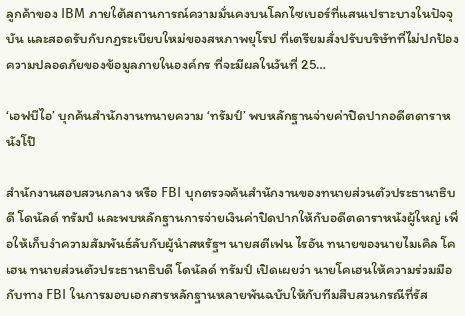ลูกค้าของ IBM ภายใต้สถานการณ์ความมั่นคงบนโลกไซเบอร์ที่แสนเปราะบางในปัจจุบัน และสอดรับกับกฏระเบียบใหม่ของสหภาพยุโรป ที่เตรียมสั่งปรับบริษัทที่ไม่ปกป้องความปลอดภัยของข้อมูลภายในองค์กร ที่จะมีผลในวันที่ 25…

‘เอฟบีไอ’ บุกค้นสำนักงานทนายความ ‘ทรัมป์’ พบหลักฐานจ่ายค่าปิดปากอดีตดาราหนังโป๊

สำนักงานสอบสวนกลาง หรือ FBI บุกตรวจค้นสำนักงานของทนายส่วนตัวประธานาธิบดี โดนัลด์ ทรัมป์ และพบหลักฐานการจ่ายเงินค่าปิดปากให้กับอดีตดาราหนังผู้ใหญ่ เพื่อให้เก็บงำความสัมพันธ์ลับกับผู้นำสหรัฐฯ นายสตีเฟน ไรอัน ทนายของนายไมเคิล โคเฮน ทนายส่วนตัวประธานาธิบดี โดนัลด์ ทรัมป์ เปิดเผยว่า นายโคเฮนให้ความร่วมมือกับทาง FBI ในการมอบเอกสารหลักฐานหลายพันฉบับให้กับทีมสืบสวนกรณีที่รัส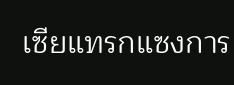เซียแทรกแซงการ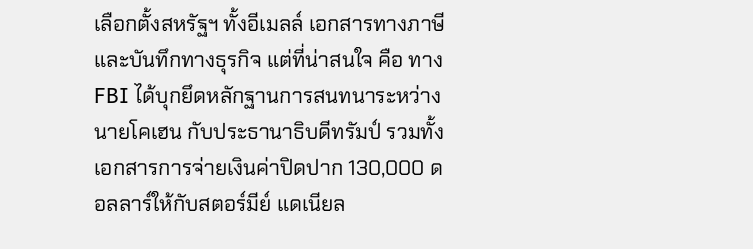เลือกตั้งสหรัฐฯ ทั้งอีเมลล์ เอกสารทางภาษี และบันทึกทางธุรกิจ แต่ที่น่าสนใจ คือ ทาง FBI ได้บุกยึดหลักฐานการสนทนาระหว่างนายโคเฮน กับประธานาธิบดีทรัมป์ รวมทั้งเอกสารการจ่ายเงินค่าปิดปาก 130,000 ดอลลาร์ให้กับสตอร์มีย์ แดเนียล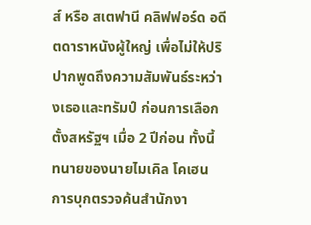ส์ หรือ สเตฟานี คลิฟฟอร์ด อดีตดาราหนังผู้ใหญ่ เพื่อไม่ให้ปริปากพูดถึงความสัมพันธ์ระหว่างเธอและทรัมป์ ก่อนการเลือกตั้งสหรัฐฯ เมื่อ 2 ปีก่อน ทั้งนี้ ทนายของนายไมเคิล โคเฮน การบุกตรวจค้นสำนักงา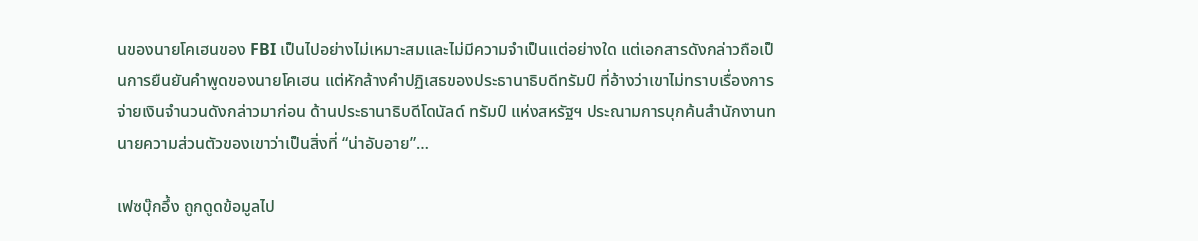นของนายโคเฮนของ FBI เป็นไปอย่างไม่เหมาะสมและไม่มีความจำเป็นแต่อย่างใด แต่เอกสารดังกล่าวถือเป็นการยืนยันคำพูดของนายโคเฮน แต่หักล้างคำปฏิเสธของประธานาธิบดีทรัมป์ ที่อ้างว่าเขาไม่ทราบเรื่องการจ่ายเงินจำนวนดังกล่าวมาก่อน ด้านประธานาธิบดีโดนัลด์ ทรัมป์ แห่งสหรัฐฯ ประณามการบุกค้นสำนักงานทนายความส่วนตัวของเขาว่าเป็นสิ่งที่ “น่าอับอาย”…

เฟซบุ๊กอึ้ง ถูกดูดข้อมูลไป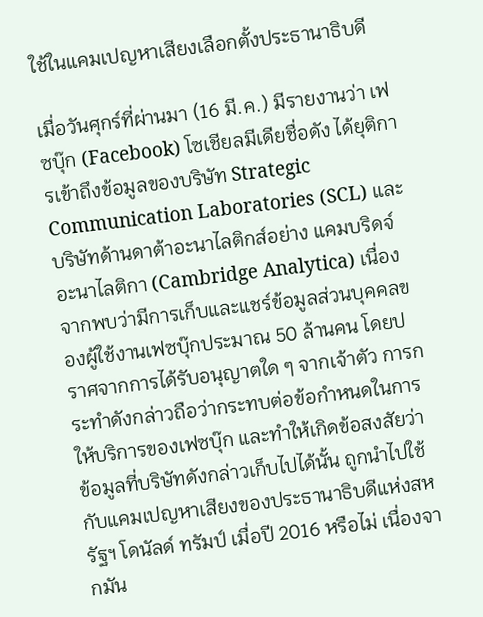ใช้ในแคมเปญหาเสียงเลือกตั้งประธานาธิบดี

เมื่อวันศุกร์ที่ผ่านมา (16 มี.ค.) มีรายงานว่า เฟซบุ๊ก (Facebook) โซเชียลมีเดียชื่อดัง ได้ยุติการเข้าถึงข้อมูลของบริษัท Strategic Communication Laboratories (SCL) และบริษัทด้านดาต้าอะนาไลติกส์อย่าง แคมบริดจ์ อะนาไลติกา (Cambridge Analytica) เนื่องจากพบว่ามีการเก็บและแชร์ข้อมูลส่วนบุคคลของผู้ใช้งานเฟซบุ๊กประมาณ 50 ล้านคน โดยปราศจากการได้รับอนุญาตใด ๆ จากเจ้าตัว การกระทำดังกล่าวถือว่ากระทบต่อข้อกำหนดในการให้บริการของเฟซบุ๊ก และทำให้เกิดข้อสงสัยว่า ข้อมูลที่บริษัทดังกล่าวเก็บไปได้นั้น ถูกนำไปใช้กับแคมเปญหาเสียงของประธานาธิบดีแห่งสหรัฐฯ โดนัลด์ ทรัมป์ เมื่อปี 2016 หรือไม่ เนื่องจากมัน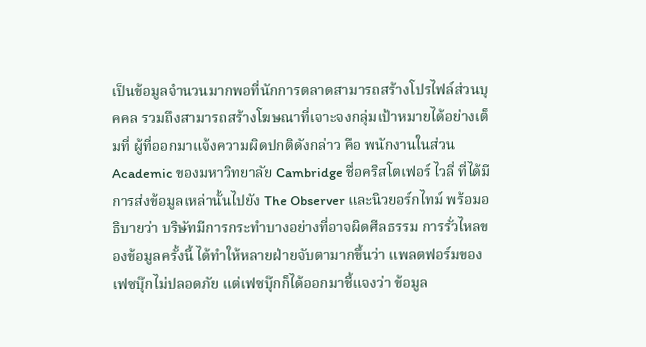เป็นข้อมูลจำนวนมากพอที่นักการตลาดสามารถสร้างโปรไฟล์ส่วนบุคคล รวมถึงสามารถสร้างโฆษณาที่เจาะจงกลุ่มเป้าหมายได้อย่างเต็มที่ ผู้ที่ออกมาแจ้งความผิดปกติดังกล่าว คือ พนักงานในส่วน Academic ของมหาวิทยาลัย Cambridge ชื่อคริสโตเฟอร์ ไวลี่ ที่ได้มีการส่งข้อมูลเหล่านั้นไปยัง The Observer และนิวยอร์กไทม์ พร้อมอธิบายว่า บริษัทมีการกระทำบางอย่างที่อาจผิดศีลธรรม การรั่วไหลของข้อมูลครั้งนี้ ได้ทำให้หลายฝ่ายจับตามากขึ้นว่า แพลตฟอร์มของเฟซบุ๊กไม่ปลอดภัย แต่เฟซบุ๊กก็ได้ออกมาชี้แจงว่า ข้อมูล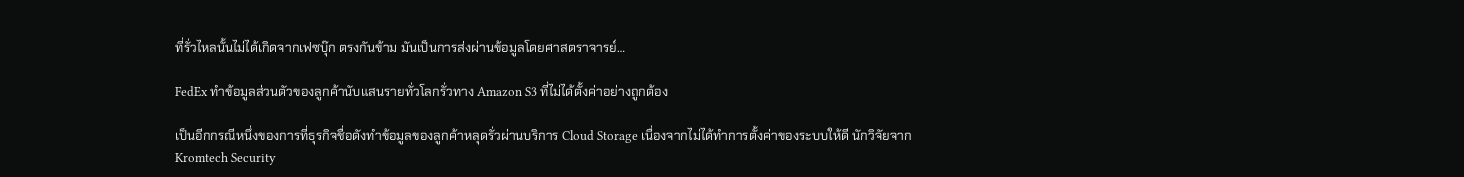ที่รั่วไหลนั้นไม่ได้เกิดจากเฟซบุ๊ก ตรงกันข้าม มันเป็นการส่งผ่านข้อมูลโดยศาสตราจารย์…

FedEx ทำข้อมูลส่วนตัวของลูกค้านับแสนรายทั่วโลกรั่วทาง Amazon S3 ที่ไม่ได้ตั้งค่าอย่างถูกต้อง

เป็นอีกกรณีหนึ่งของการที่ธุรกิจชื่อดังทำข้อมูลของลูกค้าหลุดรั่วผ่านบริการ Cloud Storage เนื่องจากไม่ได้ทำการตั้งค่าของระบบให้ดี นักวิจัยจาก Kromtech Security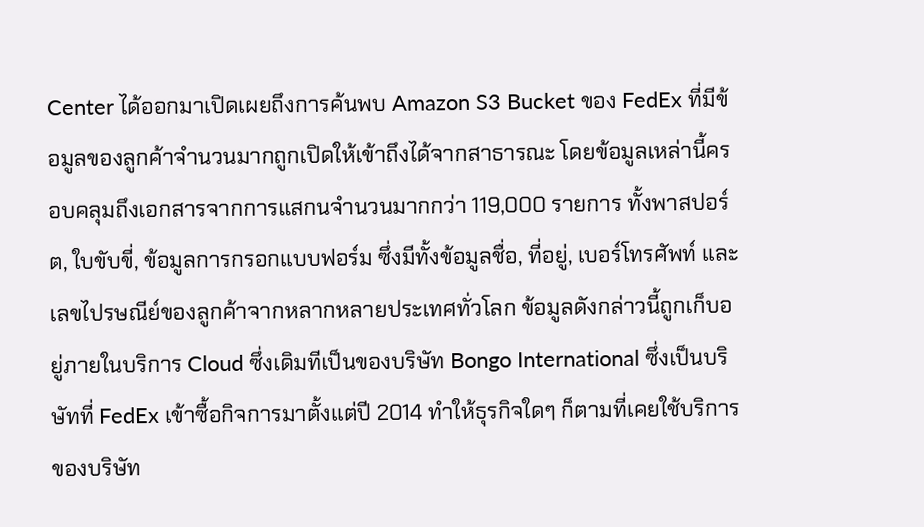Center ได้ออกมาเปิดเผยถึงการค้นพบ Amazon S3 Bucket ของ FedEx ที่มีข้อมูลของลูกค้าจำนวนมากถูกเปิดให้เข้าถึงได้จากสาธารณะ โดยข้อมูลเหล่านี้ครอบคลุมถึงเอกสารจากการแสกนจำนวนมากกว่า 119,000 รายการ ทั้งพาสปอร์ต, ใบขับขี่, ข้อมูลการกรอกแบบฟอร์ม ซึ่งมีทั้งข้อมูลชื่อ, ที่อยู่, เบอร์โทรศัพท์ และเลขไปรษณีย์ของลูกค้าจากหลากหลายประเทศทั่วโลก ข้อมูลดังกล่าวนี้ถูกเก็บอยู่ภายในบริการ Cloud ซึ่งเดิมทีเป็นของบริษัท Bongo International ซึ่งเป็นบริษัทที่ FedEx เข้าซื้อกิจการมาตั้งแต่ปี 2014 ทำให้ธุรกิจใดๆ ก็ตามที่เคยใช้บริการของบริษัท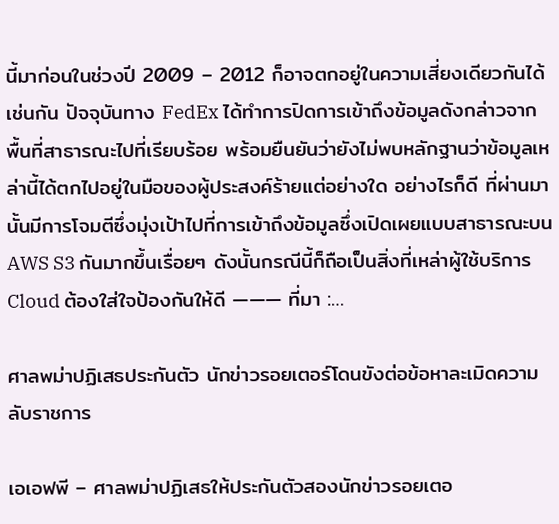นี้มาก่อนในช่วงปี 2009 – 2012 ก็อาจตกอยู่ในความเสี่ยงเดียวกันได้เช่นกัน ปัจจุบันทาง FedEx ได้ทำการปิดการเข้าถึงข้อมูลดังกล่าวจากพื้นที่สาธารณะไปที่เรียบร้อย พร้อมยืนยันว่ายังไม่พบหลักฐานว่าข้อมูลเหล่านี้ได้ตกไปอยู่ในมือของผู้ประสงค์ร้ายแต่อย่างใด อย่างไรก็ดี ที่ผ่านมานั้นมีการโจมตีซึ่งมุ่งเป้าไปที่การเข้าถึงข้อมูลซึ่งเปิดเผยแบบสาธารณะบน AWS S3 กันมากขึ้นเรื่อยๆ ดังนั้นกรณีนี้ก็ถือเป็นสิ่งที่เหล่าผู้ใช้บริการ Cloud ต้องใส่ใจป้องกันให้ดี ——— ที่มา :…

ศาลพม่าปฏิเสธประกันตัว นักข่าวรอยเตอร์โดนขังต่อข้อหาละเมิดความลับราชการ

เอเอฟพี – ศาลพม่าปฏิเสธให้ประกันตัวสองนักข่าวรอยเตอ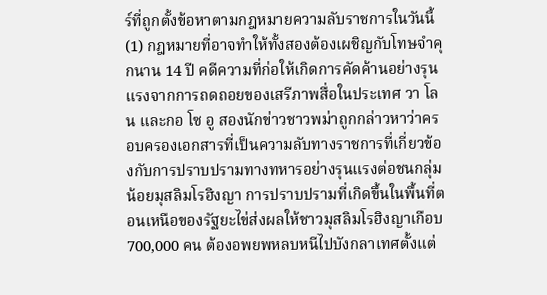ร์ที่ถูกตั้งข้อหาตามกฎหมายความลับราชการในวันนี้ (1) กฎหมายที่อาจทำให้ทั้งสองต้องเผชิญกับโทษจำคุกนาน 14 ปี คดีความที่ก่อให้เกิดการคัดค้านอย่างรุนแรงจากการถดถอยของเสรีภาพสื่อในประเทศ วา โลน และกอ โซ อู สองนักข่าวชาวพม่าถูกกล่าวหาว่าครอบครองเอกสารที่เป็นความลับทางราชการที่เกี่ยวข้องกับการปราบปรามทางทหารอย่างรุนแรงต่อชนกลุ่มน้อยมุสลิมโรฮิงญา การปราบปรามที่เกิดขึ้นในพื้นที่ตอนเหนือของรัฐยะไข่ส่งผลให้ชาวมุสลิมโรฮิงญาเกือบ 700,000 คน ต้องอพยพหลบหนีไปบังกลาเทศตั้งแต่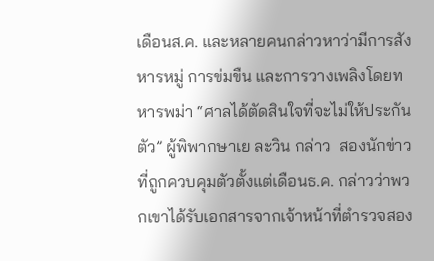เดือนส.ค. และหลายคนกล่าวหาว่ามีการสังหารหมู่ การข่มขืน และการวางเพลิงโดยทหารพม่า “ศาลได้ตัดสินใจที่จะไม่ให้ประกันตัว” ผู้พิพากษาเย ละวิน กล่าว  สองนักข่าวที่ถูกควบคุมตัวตั้งแต่เดือนธ.ค. กล่าวว่าพวกเขาได้รับเอกสารจากเจ้าหน้าที่ตำรวจสอง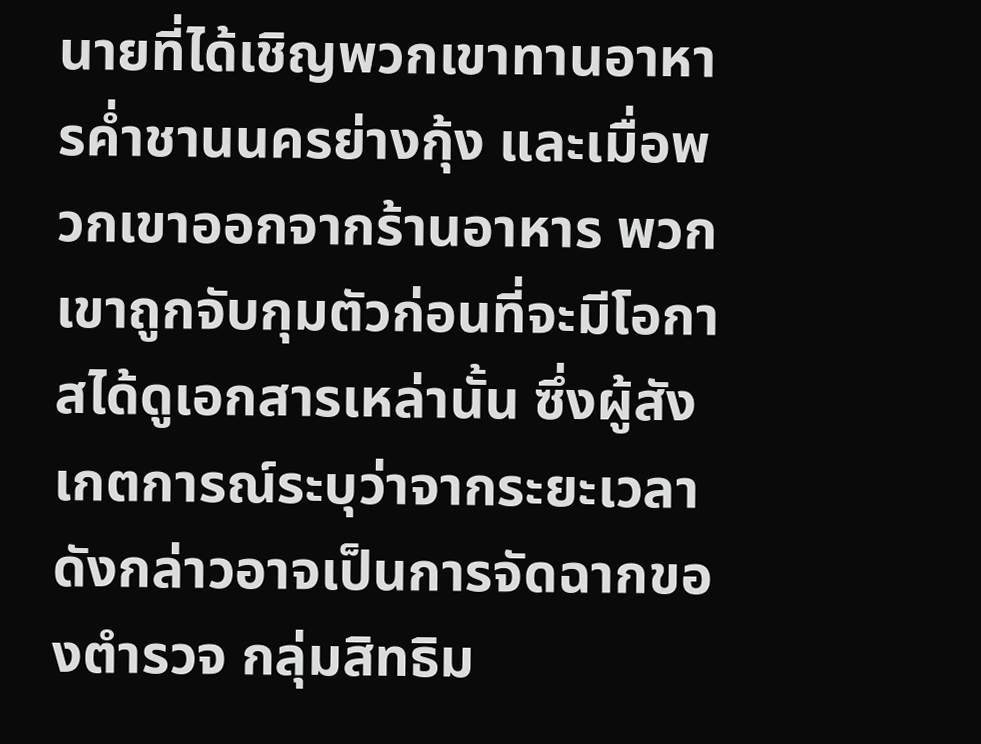นายที่ได้เชิญพวกเขาทานอาหารค่ำชานนครย่างกุ้ง และเมื่อพวกเขาออกจากร้านอาหาร พวกเขาถูกจับกุมตัวก่อนที่จะมีโอกาสได้ดูเอกสารเหล่านั้น ซึ่งผู้สังเกตการณ์ระบุว่าจากระยะเวลาดังกล่าวอาจเป็นการจัดฉากของตำรวจ กลุ่มสิทธิม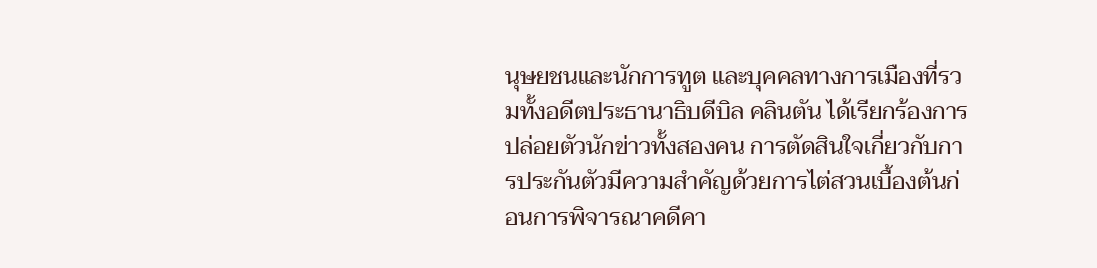นุษยชนและนักการทูต และบุคคลทางการเมืองที่รวมทั้งอดีตประธานาธิบดีบิล คลินตัน ได้เรียกร้องการปล่อยตัวนักข่าวทั้งสองคน การตัดสินใจเกี่ยวกับการประกันตัวมีความสำคัญด้วยการไต่สวนเบื้องต้นก่อนการพิจารณาคดีคา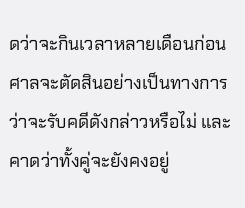ดว่าจะกินเวลาหลายเดือนก่อนศาลจะตัดสินอย่างเป็นทางการว่าจะรับคดีดังกล่าวหรือไม่ และคาดว่าทั้งคู่จะยังคงอยู่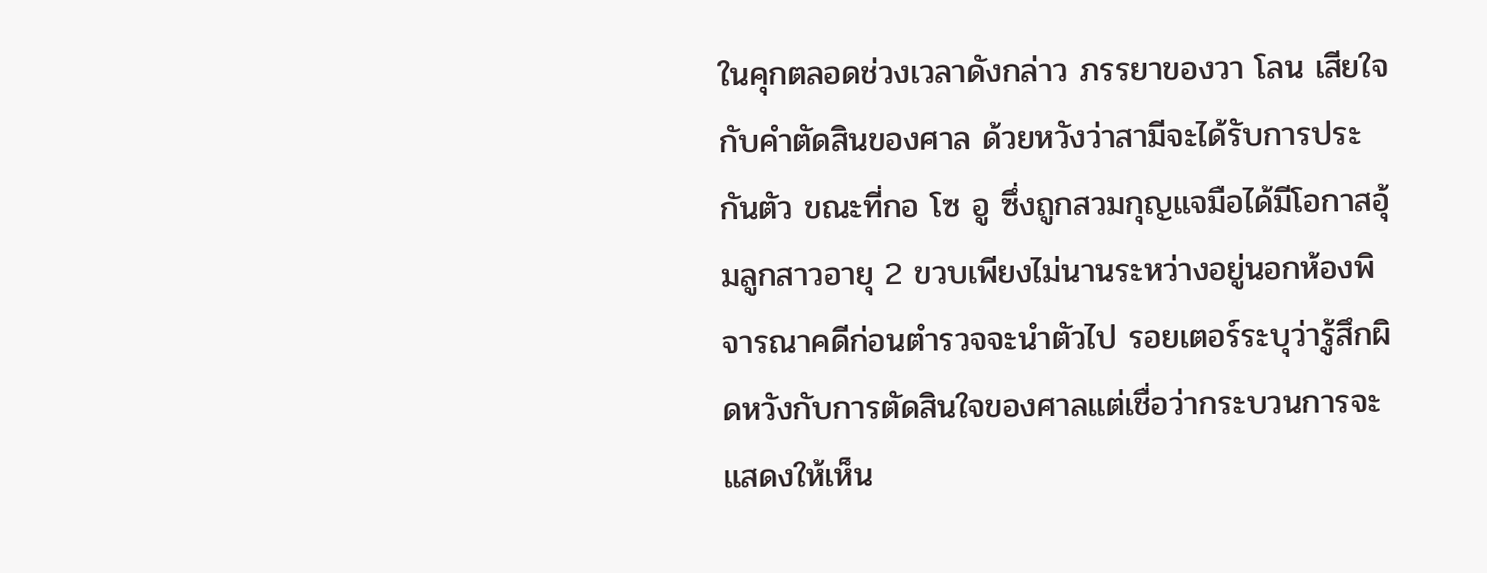ในคุกตลอดช่วงเวลาดังกล่าว ภรรยาของวา โลน เสียใจกับคำตัดสินของศาล ด้วยหวังว่าสามีจะได้รับการประกันตัว ขณะที่กอ โซ อู ซึ่งถูกสวมกุญแจมือได้มีโอกาสอุ้มลูกสาวอายุ 2 ขวบเพียงไม่นานระหว่างอยู่นอกห้องพิจารณาคดีก่อนตำรวจจะนำตัวไป รอยเตอร์ระบุว่ารู้สึกผิดหวังกับการตัดสินใจของศาลแต่เชื่อว่ากระบวนการจะแสดงให้เห็น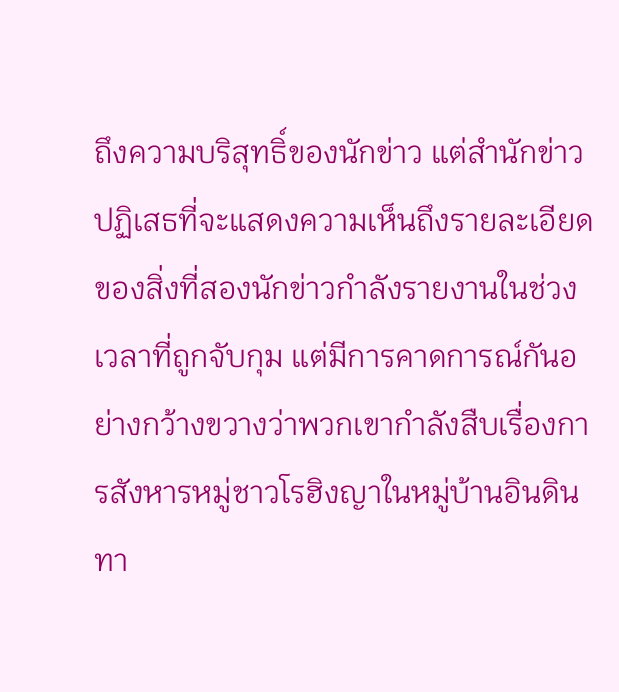ถึงความบริสุทธิ์ของนักข่าว แต่สำนักข่าวปฏิเสธที่จะแสดงความเห็นถึงรายละเอียดของสิ่งที่สองนักข่าวกำลังรายงานในช่วงเวลาที่ถูกจับกุม แต่มีการคาดการณ์กันอย่างกว้างขวางว่าพวกเขากำลังสืบเรื่องการสังหารหมู่ชาวโรฮิงญาในหมู่บ้านอินดิน ทา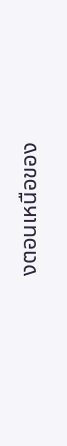งตอนเหนือของ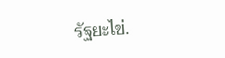รัฐยะไข่.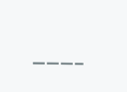———–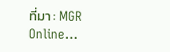ที่มา : MGR Online…